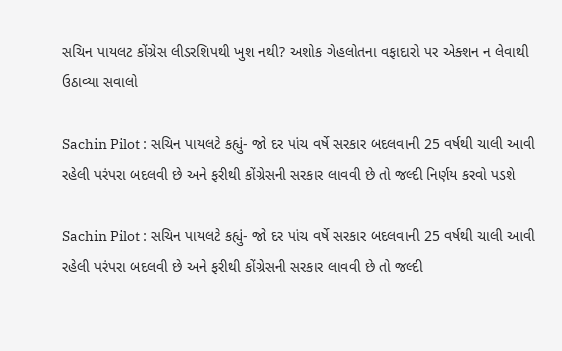સચિન પાયલટ કોંગ્રેસ લીડરશિપથી ખુશ નથી? અશોક ગેહલોતના વફાદારો પર એક્શન ન લેવાથી ઉઠાવ્યા સવાલો

Sachin Pilot : સચિન પાયલટે કહ્યું- જો દર પાંચ વર્ષે સરકાર બદલવાની 25 વર્ષથી ચાલી આવી રહેલી પરંપરા બદલવી છે અને ફરીથી કોંગ્રેસની સરકાર લાવવી છે તો જલ્દી નિર્ણય કરવો પડશે

Sachin Pilot : સચિન પાયલટે કહ્યું- જો દર પાંચ વર્ષે સરકાર બદલવાની 25 વર્ષથી ચાલી આવી રહેલી પરંપરા બદલવી છે અને ફરીથી કોંગ્રેસની સરકાર લાવવી છે તો જલ્દી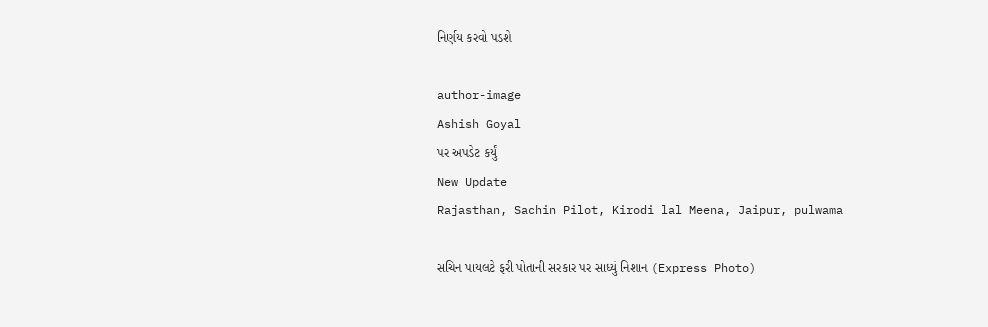નિર્ણય કરવો પડશે

author-image
Ashish Goyal
પર અપડેટ કર્યું
New Update
Rajasthan, Sachin Pilot, Kirodi lal Meena, Jaipur, pulwama

સચિન પાયલટે ફરી પોતાની સરકાર પર સાધ્યું નિશાન (Express Photo)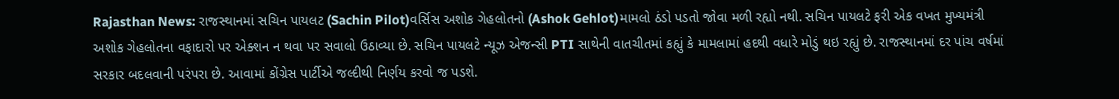Rajasthan News: રાજસ્થાનમાં સચિન પાયલટ (Sachin Pilot)વર્સિસ અશોક ગેહલોતનો (Ashok Gehlot)મામલો ઠંડો પડતો જોવા મળી રહ્યો નથી. સચિન પાયલટે ફરી એક વખત મુખ્યમંત્રી અશોક ગેહલોતના વફાદારો પર એક્શન ન થવા પર સવાલો ઉઠાવ્યા છે. સચિન પાયલટે ન્યૂઝ એજન્સી PTI સાથેની વાતચીતમાં કહ્યું કે મામલામાં હદથી વધારે મોડું થઇ રહ્યું છે. રાજસ્થાનમાં દર પાંચ વર્ષમાં સરકાર બદલવાની પરંપરા છે. આવામાં કોંગ્રેસ પાર્ટીએ જલ્દીથી નિર્ણય કરવો જ પડશે.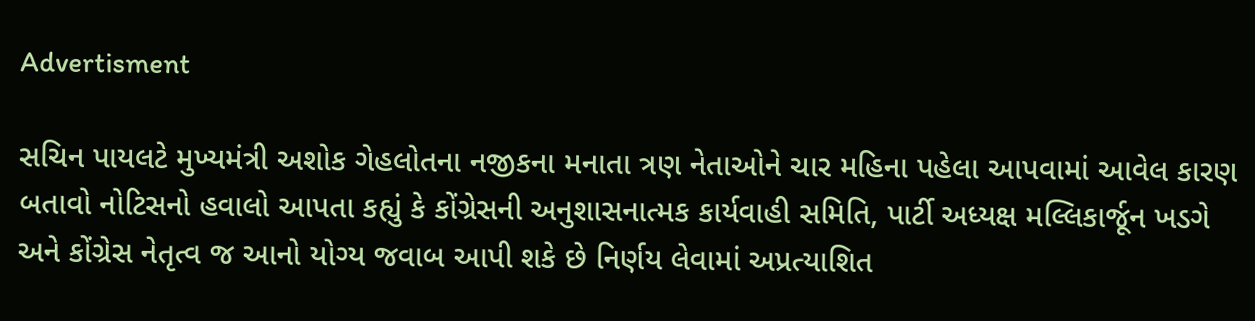Advertisment

સચિન પાયલટે મુખ્યમંત્રી અશોક ગેહલોતના નજીકના મનાતા ત્રણ નેતાઓને ચાર મહિના પહેલા આપવામાં આવેલ કારણ બતાવો નોટિસનો હવાલો આપતા કહ્યું કે કોંગ્રેસની અનુશાસનાત્મક કાર્યવાહી સમિતિ, પાર્ટી અધ્યક્ષ મલ્લિકાર્જૂન ખડગે અને કોંગ્રેસ નેતૃત્વ જ આનો યોગ્ય જવાબ આપી શકે છે નિર્ણય લેવામાં અપ્રત્યાશિત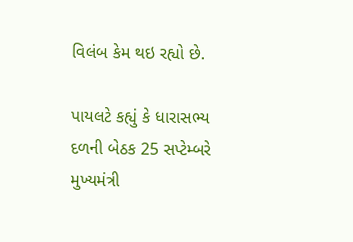વિલંબ કેમ થઇ રહ્યો છે.

પાયલટે કહ્યું કે ધારાસભ્ય દળની બેઠક 25 સપ્ટેમ્બરે મુખ્યમંત્રી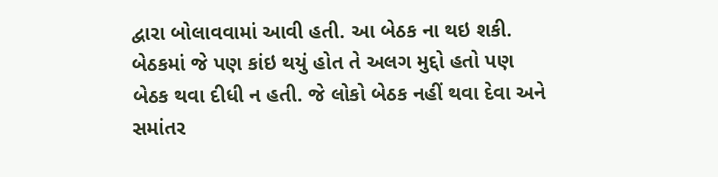દ્વારા બોલાવવામાં આવી હતી. આ બેઠક ના થઇ શકી. બેઠકમાં જે પણ કાંઇ થયું હોત તે અલગ મુદ્દો હતો પણ બેઠક થવા દીધી ન હતી. જે લોકો બેઠક નહીં થવા દેવા અને સમાંતર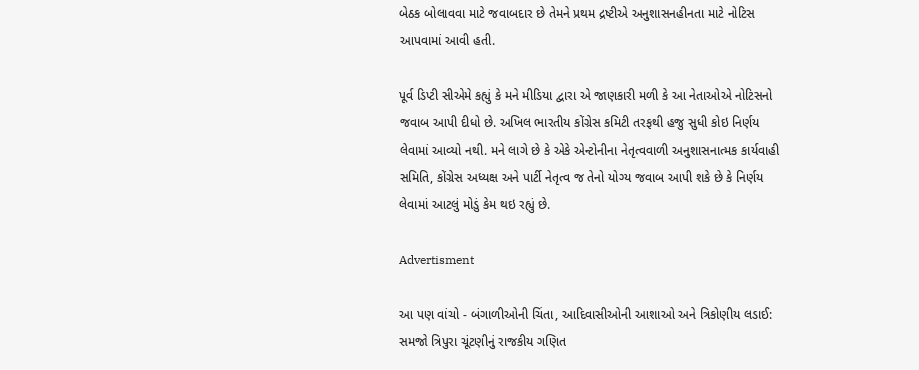બેઠક બોલાવવા માટે જવાબદાર છે તેમને પ્રથમ દ્રષ્ટીએ અનુશાસનહીનતા માટે નોટિસ આપવામાં આવી હતી.

પૂર્વ ડિપ્ટી સીએમે કહ્યું કે મને મીડિયા દ્વારા એ જાણકારી મળી કે આ નેતાઓએ નોટિસનો જવાબ આપી દીધો છે. અખિલ ભારતીય કોંગ્રેસ કમિટી તરફથી હજુ સુધી કોઇ નિર્ણય લેવામાં આવ્યો નથી. મને લાગે છે કે એકે એન્ટોનીના નેતૃત્વવાળી અનુશાસનાત્મક કાર્યવાહી સમિતિ, કોંગ્રેસ અધ્યક્ષ અને પાર્ટી નેતૃત્વ જ તેનો યોગ્ય જવાબ આપી શકે છે કે નિર્ણય લેવામાં આટલું મોડું કેમ થઇ રહ્યું છે.

Advertisment

આ પણ વાંચો - બંગાળીઓની ચિંતા, આદિવાસીઓની આશાઓ અને ત્રિકોણીય લડાઈ: સમજો ત્રિપુરા ચૂંટણીનું રાજકીય ગણિત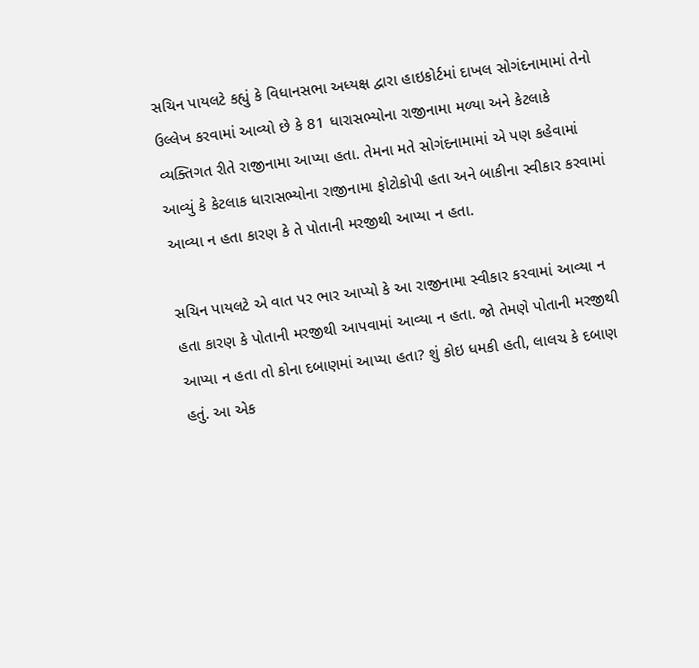સચિન પાયલટે કહ્યું કે વિધાનસભા અધ્યક્ષ દ્વારા હાઇકોર્ટમાં દાખલ સોગંદનામામાં તેનો ઉલ્લેખ કરવામાં આવ્યો છે કે 81 ધારાસભ્યોના રાજીનામા મળ્યા અને કેટલાકે વ્યક્તિગત રીતે રાજીનામા આપ્યા હતા. તેમના મતે સોગંદનામામાં એ પણ કહેવામાં આવ્યું કે કેટલાક ધારાસભ્યોના રાજીનામા ફોટોકોપી હતા અને બાકીના સ્વીકાર કરવામાં આવ્યા ન હતા કારણ કે તે પોતાની મરજીથી આપ્યા ન હતા.

સચિન પાયલટે એ વાત પર ભાર આપ્યો કે આ રાજીનામા સ્વીકાર કરવામાં આવ્યા ન હતા કારણ કે પોતાની મરજીથી આપવામાં આવ્યા ન હતા. જો તેમણે પોતાની મરજીથી આપ્યા ન હતા તો કોના દબાણમાં આપ્યા હતા? શું કોઇ ધમકી હતી, લાલચ કે દબાણ હતું. આ એક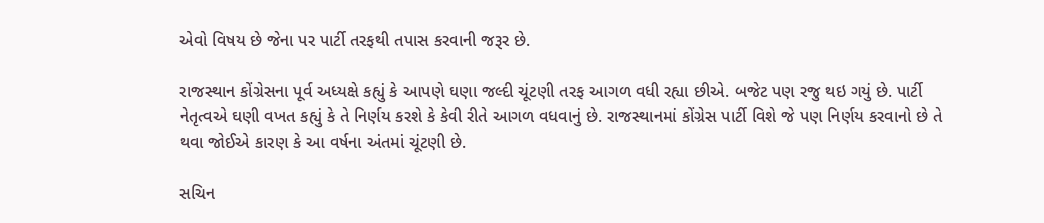એવો વિષય છે જેના પર પાર્ટી તરફથી તપાસ કરવાની જરૂર છે.

રાજસ્થાન કોંગ્રેસના પૂર્વ અધ્યક્ષે કહ્યું કે આપણે ઘણા જલ્દી ચૂંટણી તરફ આગળ વધી રહ્યા છીએ. બજેટ પણ રજુ થઇ ગયું છે. પાર્ટી નેતૃત્વએ ઘણી વખત કહ્યું કે તે નિર્ણય કરશે કે કેવી રીતે આગળ વધવાનું છે. રાજસ્થાનમાં કોંગ્રેસ પાર્ટી વિશે જે પણ નિર્ણય કરવાનો છે તે થવા જોઈએ કારણ કે આ વર્ષના અંતમાં ચૂંટણી છે.

સચિન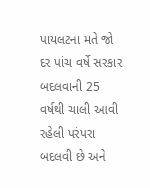પાયલટના મતે જો દર પાંચ વર્ષે સરકાર બદલવાની 25 વર્ષથી ચાલી આવી રહેલી પરંપરા બદલવી છે અને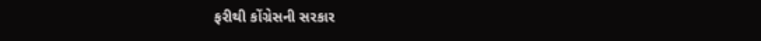ફરીથી કોંગ્રેસની સરકાર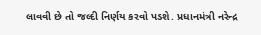લાવવી છે તો જલ્દી નિર્ણય કરવો પડશે. પ્રધાનમંત્રી નરેન્દ્ર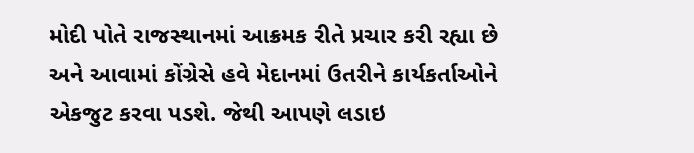મોદી પોતે રાજસ્થાનમાં આક્રમક રીતે પ્રચાર કરી રહ્યા છે અને આવામાં કોંગ્રેસે હવે મેદાનમાં ઉતરીને કાર્યકર્તાઓને એકજુટ કરવા પડશે. જેથી આપણે લડાઇ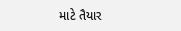માટે તૈયાર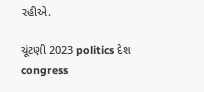રહીએ.

ચૂંટણી 2023 politics દેશ congress